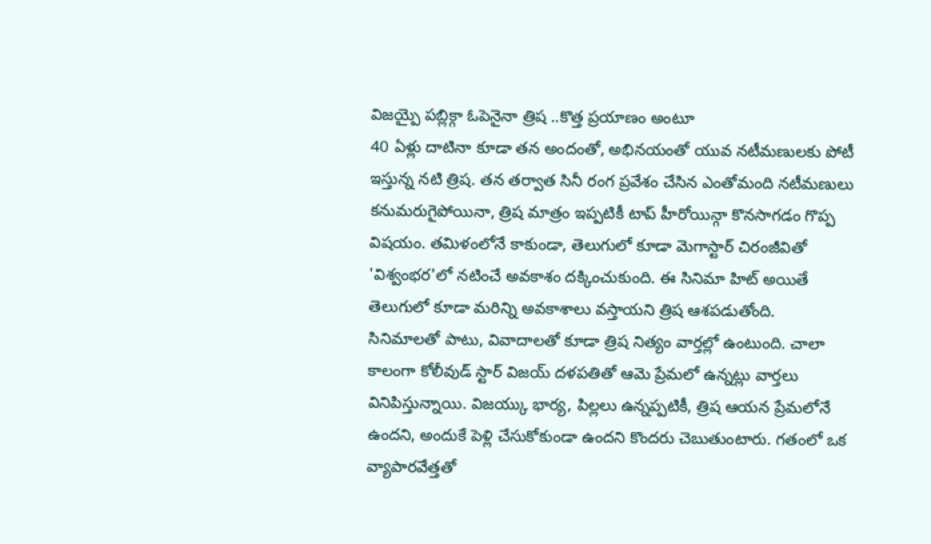విజయ్పై పబ్లిక్గా ఓపెనైనా త్రిష ..కొత్త ప్రయాణం అంటూ
40 ఏళ్లు దాటినా కూడా తన అందంతో, అభినయంతో యువ నటీమణులకు పోటీ ఇస్తున్న నటి త్రిష. తన తర్వాత సినీ రంగ ప్రవేశం చేసిన ఎంతోమంది నటీమణులు కనుమరుగైపోయినా, త్రిష మాత్రం ఇప్పటికీ టాప్ హీరోయిన్గా కొనసాగడం గొప్ప విషయం. తమిళంలోనే కాకుండా, తెలుగులో కూడా మెగాస్టార్ చిరంజీవితో 'విశ్వంభర'లో నటించే అవకాశం దక్కించుకుంది. ఈ సినిమా హిట్ అయితే తెలుగులో కూడా మరిన్ని అవకాశాలు వస్తాయని త్రిష ఆశపడుతోంది.
సినిమాలతో పాటు, వివాదాలతో కూడా త్రిష నిత్యం వార్తల్లో ఉంటుంది. చాలా కాలంగా కోలీవుడ్ స్టార్ విజయ్ దళపతితో ఆమె ప్రేమలో ఉన్నట్లు వార్తలు వినిపిస్తున్నాయి. విజయ్కు భార్య, పిల్లలు ఉన్నప్పటికీ, త్రిష ఆయన ప్రేమలోనే ఉందని, అందుకే పెళ్లి చేసుకోకుండా ఉందని కొందరు చెబుతుంటారు. గతంలో ఒక వ్యాపారవేత్తతో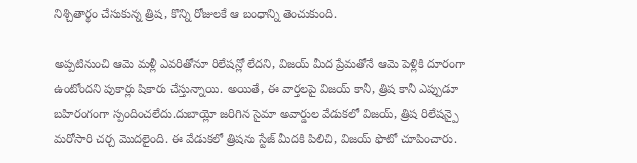నిశ్చితార్థం చేసుకున్న త్రిష, కొన్ని రోజులకే ఆ బంధాన్ని తెంచుకుంది.

అప్పటినుంచి ఆమె మళ్లీ ఎవరితోనూ రిలేషన్లో లేదని, విజయ్ మీద ప్రేమతోనే ఆమె పెళ్లికి దూరంగా ఉంటోందని పుకార్లు షికారు చేస్తున్నాయి. అయితే, ఈ వార్తలపై విజయ్ కానీ, త్రిష కానీ ఎప్పుడూ బహిరంగంగా స్పందించలేదు.దుబాయ్లో జరిగిన సైమా అవార్డుల వేడుకలో విజయ్, త్రిష రిలేషన్పై మరోసారి చర్చ మొదలైంది. ఈ వేడుకలో త్రిషను స్టేజ్ మీదకి పిలిచి, విజయ్ ఫొటో చూపించారు.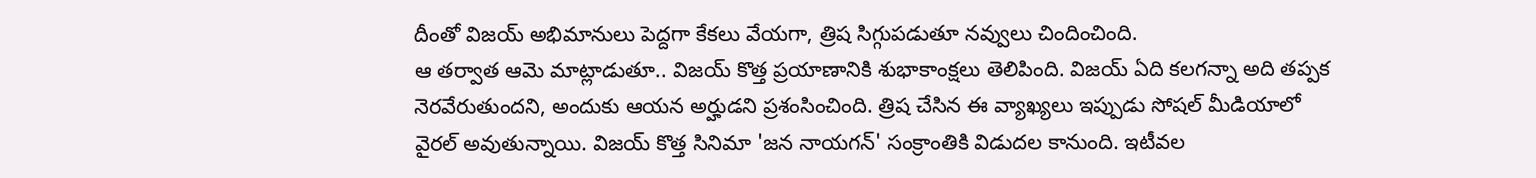దీంతో విజయ్ అభిమానులు పెద్దగా కేకలు వేయగా, త్రిష సిగ్గుపడుతూ నవ్వులు చిందించింది.
ఆ తర్వాత ఆమె మాట్లాడుతూ.. విజయ్ కొత్త ప్రయాణానికి శుభాకాంక్షలు తెలిపింది. విజయ్ ఏది కలగన్నా అది తప్పక నెరవేరుతుందని, అందుకు ఆయన అర్హుడని ప్రశంసించింది. త్రిష చేసిన ఈ వ్యాఖ్యలు ఇప్పుడు సోషల్ మీడియాలో వైరల్ అవుతున్నాయి. విజయ్ కొత్త సినిమా 'జన నాయగన్' సంక్రాంతికి విడుదల కానుంది. ఇటీవల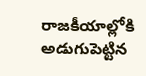రాజకీయాల్లోకి అడుగుపెట్టిన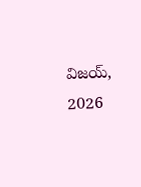విజయ్, 2026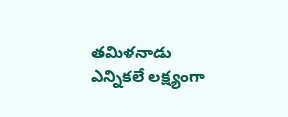తమిళనాడు ఎన్నికలే లక్ష్యంగా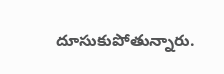దూసుకుపోతున్నారు.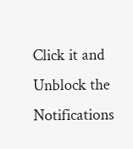Click it and Unblock the Notifications